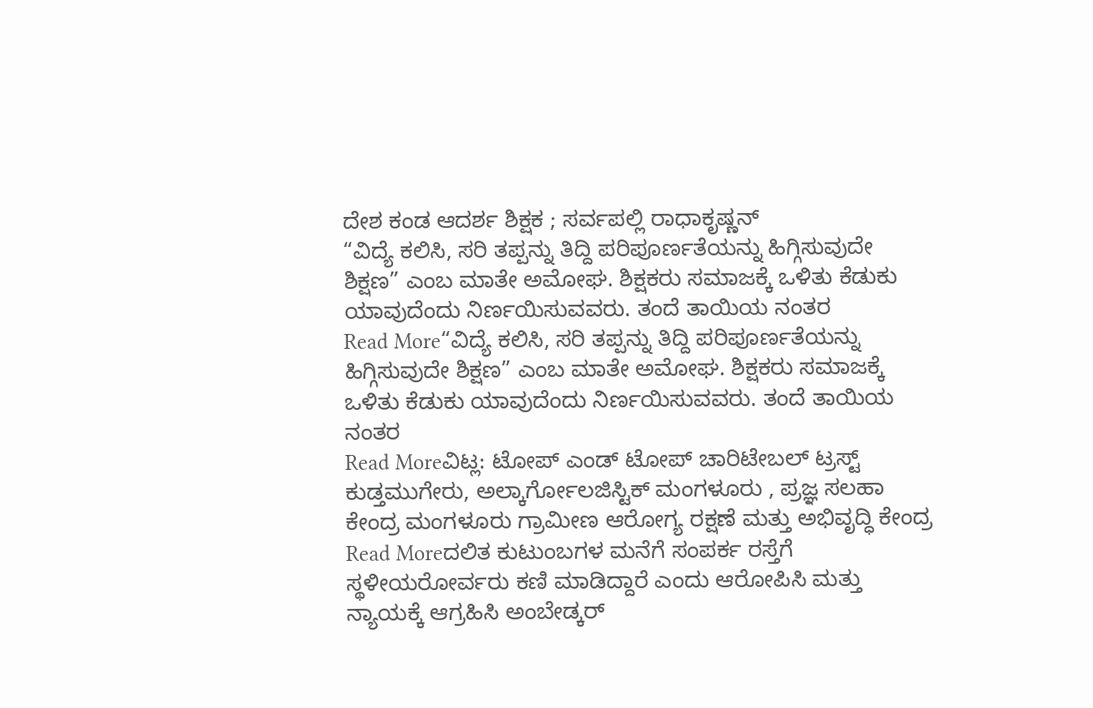ದೇಶ ಕಂಡ ಆದರ್ಶ ಶಿಕ್ಷಕ ; ಸರ್ವಪಲ್ಲಿ ರಾಧಾಕೃಷ್ಣನ್
“ವಿದ್ಯೆ ಕಲಿಸಿ, ಸರಿ ತಪ್ಪನ್ನು ತಿದ್ದಿ ಪರಿಪೂರ್ಣತೆಯನ್ನು ಹಿಗ್ಗಿಸುವುದೇ ಶಿಕ್ಷಣ” ಎಂಬ ಮಾತೇ ಅಮೋಘ. ಶಿಕ್ಷಕರು ಸಮಾಜಕ್ಕೆ ಒಳಿತು ಕೆಡುಕು ಯಾವುದೆಂದು ನಿರ್ಣಯಿಸುವವರು. ತಂದೆ ತಾಯಿಯ ನಂತರ
Read More“ವಿದ್ಯೆ ಕಲಿಸಿ, ಸರಿ ತಪ್ಪನ್ನು ತಿದ್ದಿ ಪರಿಪೂರ್ಣತೆಯನ್ನು ಹಿಗ್ಗಿಸುವುದೇ ಶಿಕ್ಷಣ” ಎಂಬ ಮಾತೇ ಅಮೋಘ. ಶಿಕ್ಷಕರು ಸಮಾಜಕ್ಕೆ ಒಳಿತು ಕೆಡುಕು ಯಾವುದೆಂದು ನಿರ್ಣಯಿಸುವವರು. ತಂದೆ ತಾಯಿಯ ನಂತರ
Read Moreವಿಟ್ಲ: ಟೋಪ್ ಎಂಡ್ ಟೋಪ್ ಚಾರಿಟೇಬಲ್ ಟ್ರಸ್ಟ್ ಕುಡ್ತಮುಗೇರು, ಅಲ್ಕಾರ್ಗೋಲಜಿಸ್ಟಿಕ್ ಮಂಗಳೂರು , ಪ್ರಜ್ಞ ಸಲಹಾ ಕೇಂದ್ರ ಮಂಗಳೂರು ಗ್ರಾಮೀಣ ಆರೋಗ್ಯ ರಕ್ಷಣೆ ಮತ್ತು ಅಭಿವೃದ್ಧಿ ಕೇಂದ್ರ
Read Moreದಲಿತ ಕುಟುಂಬಗಳ ಮನೆಗೆ ಸಂಪರ್ಕ ರಸ್ತೆಗೆ ಸ್ಥಳೀಯರೋರ್ವರು ಕಣಿ ಮಾಡಿದ್ದಾರೆ ಎಂದು ಆರೋಪಿಸಿ ಮತ್ತು ನ್ಯಾಯಕ್ಕೆ ಆಗ್ರಹಿಸಿ ಅಂಬೇಡ್ಕರ್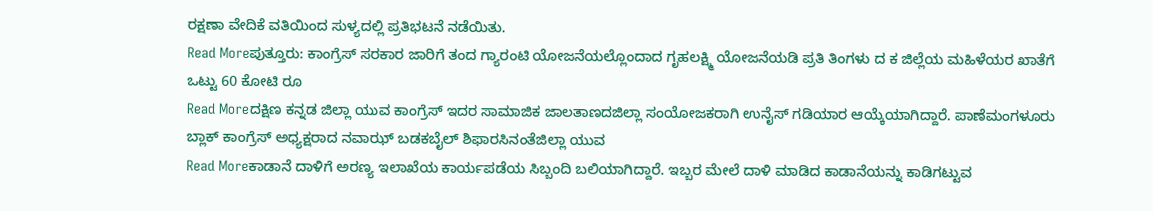ರಕ್ಷಣಾ ವೇದಿಕೆ ವತಿಯಿಂದ ಸುಳ್ಯದಲ್ಲಿ ಪ್ರತಿಭಟನೆ ನಡೆಯಿತು.
Read Moreಪುತ್ತೂರು: ಕಾಂಗ್ರೆಸ್ ಸರಕಾರ ಜಾರಿಗೆ ತಂದ ಗ್ಯಾರಂಟಿ ಯೋಜನೆಯಲ್ಲೊಂದಾದ ಗೃಹಲಕ್ಷ್ಮಿ ಯೋಜನೆಯಡಿ ಪ್ರತಿ ತಿಂಗಳು ದ ಕ ಜಿಲ್ಲೆಯ ಮಹಿಳೆಯರ ಖಾತೆಗೆ ಒಟ್ಟು 60 ಕೋಟಿ ರೂ
Read Moreದಕ್ಷಿಣ ಕನ್ನಡ ಜಿಲ್ಲಾ ಯುವ ಕಾಂಗ್ರೆಸ್ ಇದರ ಸಾಮಾಜಿಕ ಜಾಲತಾಣದಜಿಲ್ಲಾ ಸಂಯೋಜಕರಾಗಿ ಉನೈಸ್ ಗಡಿಯಾರ ಆಯ್ಕೆಯಾಗಿದ್ದಾರೆ. ಪಾಣೆಮಂಗಳೂರು ಬ್ಲಾಕ್ ಕಾಂಗ್ರೆಸ್ ಅಧ್ಯಕ್ಷರಾದ ನವಾಝ್ ಬಡಕಬೈಲ್ ಶಿಫಾರಸಿನಂತೆಜಿಲ್ಲಾ ಯುವ
Read Moreಕಾಡಾನೆ ದಾಳಿಗೆ ಅರಣ್ಯ ಇಲಾಖೆಯ ಕಾರ್ಯಪಡೆಯ ಸಿಬ್ಬಂದಿ ಬಲಿಯಾಗಿದ್ದಾರೆ. ಇಬ್ಬರ ಮೇಲೆ ದಾಳಿ ಮಾಡಿದ ಕಾಡಾನೆಯನ್ನು ಕಾಡಿಗಟ್ಟುವ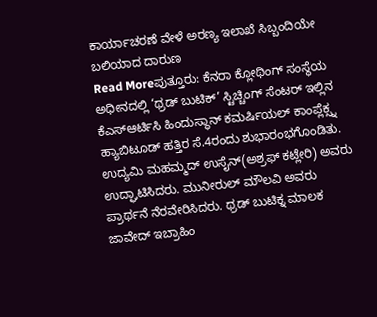ಕಾರ್ಯಾಚರಣೆ ವೇಳೆ ಅರಣ್ಯ ಇಲಾಖೆ ಸಿಬ್ಬಂದಿಯೇ ಬಲಿಯಾದ ದಾರುಣ
Read Moreಪುತ್ತೂರು: ಕೆನರಾ ಕ್ಲೋಥಿಂಗ್ ಸಂಸ್ಥೆಯ ಅಧೀನದಲ್ಲಿ ‘ಥ್ರಡ್ ಬುಟಿಕ್’ ಸ್ಟಿಚ್ಚಿಂಗ್ ಸೆಂಟರ್ ಇಲ್ಲಿನ ಕೆಎಸ್ಆರ್ಟಿಸಿ ಹಿಂದುಸ್ಥಾನ್ ಕಮರ್ಷಿಯಲ್ ಕಾಂಪ್ಲೆಕ್ಸ್ನ ಹ್ಯಾಬಿಟೂಡ್ ಹತ್ತಿರ ಸೆ.4ರಂದು ಶುಭಾರಂಭಗೊಂಡಿತು. ಉದ್ಯಮಿ ಮಹಮ್ಮದ್ ಉಸೈನ್(ಅಶ್ರಫ್ ಕಟ್ಲೇರಿ) ಅವರು ಉದ್ಘಾಟಿಸಿದರು. ಮುನೀರುಲ್ ಮೌಲವಿ ಅವರು ಪ್ರಾರ್ಥನೆ ನೆರವೇರಿಸಿದರು. ಥ್ರಡ್ ಬುಟಿಕ್ನ ಮಾಲಕ ಜಾವೇದ್ ಇಬ್ರಾಹಿಂ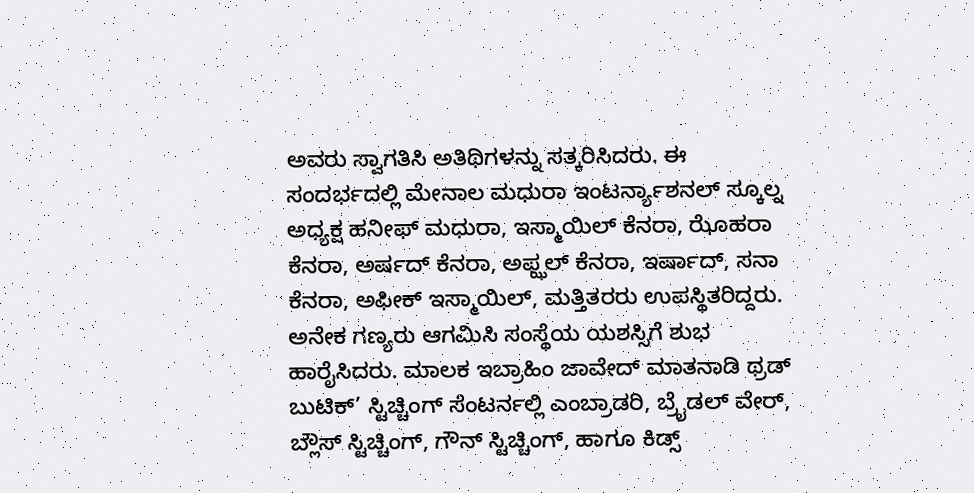ಅವರು ಸ್ವಾಗತಿಸಿ ಅತಿಥಿಗಳನ್ನು ಸತ್ಕರಿಸಿದರು. ಈ ಸಂದರ್ಭದಲ್ಲಿ ಮೇನಾಲ ಮಧುರಾ ಇಂಟರ್ನ್ಯಾಶನಲ್ ಸ್ಕೂಲ್ನ ಅಧ್ಯಕ್ಷ ಹನೀಫ್ ಮಧುರಾ, ಇಸ್ಮಾಯಿಲ್ ಕೆನರಾ, ಝೊಹರಾ ಕೆನರಾ, ಅರ್ಷದ್ ಕೆನರಾ, ಅಫ್ಝಲ್ ಕೆನರಾ, ಇರ್ಷಾದ್, ಸನಾ ಕೆನರಾ, ಅಫೀಕ್ ಇಸ್ಮಾಯಿಲ್, ಮತ್ತಿತರರು ಉಪಸ್ಥಿತರಿದ್ದರು. ಅನೇಕ ಗಣ್ಯರು ಆಗಮಿಸಿ ಸಂಸ್ಥೆಯ ಯಶಸ್ಸಿಗೆ ಶುಭ ಹಾರೈಸಿದರು. ಮಾಲಕ ಇಬ್ರಾಹಿಂ ಜಾವೇದ್ ಮಾತನಾಡಿ ಥ್ರಡ್ ಬುಟಿಕ್’ ಸ್ಟಿಚ್ಚಿಂಗ್ ಸೆಂಟರ್ನಲ್ಲಿ ಎಂಬ್ರಾಡರಿ, ಬ್ರೈಡಲ್ ವೇರ್, ಬ್ಲೌಸ್ ಸ್ಟಿಚ್ಚಿಂಗ್, ಗೌನ್ ಸ್ಟಿಚ್ಚಿಂಗ್, ಹಾಗೂ ಕಿಡ್ಸ್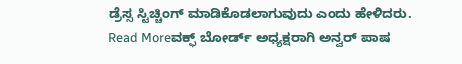ಡ್ರೆಸ್ಸ ಸ್ಟಿಚ್ಚಿಂಗ್ ಮಾಡಿಕೊಡಲಾಗುವುದು ಎಂದು ಹೇಳಿದರು.
Read Moreವಕ್ಫ್ ಬೋರ್ಡ್ ಅಧ್ಯಕ್ಷರಾಗಿ ಅನ್ವರ್ ಪಾಷ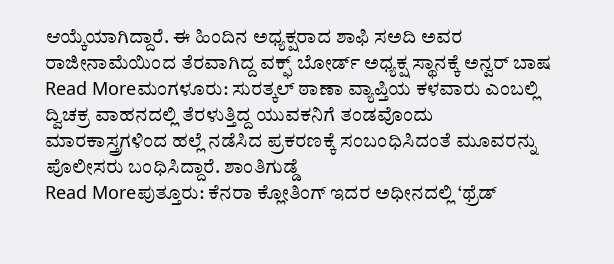ಆಯ್ಕೆಯಾಗಿದ್ದಾರೆ. ಈ ಹಿಂದಿನ ಅಧ್ಯಕ್ಷರಾದ ಶಾಫಿ ಸಅದಿ ಅವರ ರಾಜೀನಾಮೆಯಿಂದ ತೆರವಾಗಿದ್ದ ವಕ್ಫ್ ಬೋರ್ಡ್ ಅಧ್ಯಕ್ಷ ಸ್ಥಾನಕ್ಕೆ ಅನ್ವರ್ ಬಾಷ
Read Moreಮಂಗಳೂರು: ಸುರತ್ಕಲ್ ಠಾಣಾ ವ್ಯಾಪ್ತಿಯ ಕಳವಾರು ಎಂಬಲ್ಲಿ ದ್ವಿಚಕ್ರ ವಾಹನದಲ್ಲಿ ತೆರಳುತ್ತಿದ್ದ ಯುವಕನಿಗೆ ತಂಡವೊಂದು ಮಾರಕಾಸ್ತ್ರಗಳಿಂದ ಹಲ್ಲೆ ನಡೆಸಿದ ಪ್ರಕರಣಕ್ಕೆ ಸಂಬಂಧಿಸಿದಂತೆ ಮೂವರನ್ನು ಪೊಲೀಸರು ಬಂಧಿಸಿದ್ದಾರೆ. ಶಾಂತಿಗುಡ್ಡೆ
Read Moreಪುತ್ತೂರು: ಕೆನರಾ ಕ್ಲೋತಿಂಗ್ ಇದರ ಅಧೀನದಲ್ಲಿ ‘ಥ್ರೆಡ್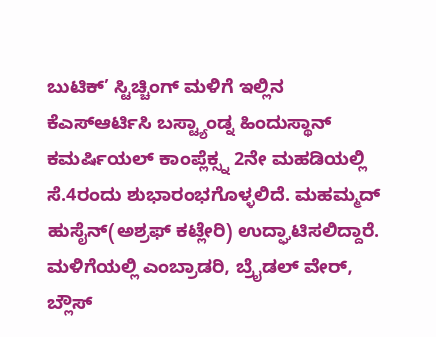ಬುಟಿಕ್’ ಸ್ಟಿಚ್ಚಿಂಗ್ ಮಳಿಗೆ ಇಲ್ಲಿನ ಕೆಎಸ್ಆರ್ಟಿಸಿ ಬಸ್ಟ್ಯಾಂಡ್ನ ಹಿಂದುಸ್ಥಾನ್ ಕಮರ್ಷಿಯಲ್ ಕಾಂಪ್ಲೆಕ್ಸ್ನ 2ನೇ ಮಹಡಿಯಲ್ಲಿ ಸೆ.4ರಂದು ಶುಭಾರಂಭಗೊಳ್ಳಲಿದೆ. ಮಹಮ್ಮದ್ ಹುಸೈನ್(ಅಶ್ರಫ್ ಕಟ್ಲೇರಿ) ಉದ್ಘಾಟಿಸಲಿದ್ದಾರೆ. ಮಳಿಗೆಯಲ್ಲಿ ಎಂಬ್ರಾಡರಿ, ಬ್ರೈಡಲ್ ವೇರ್, ಬ್ಲೌಸ್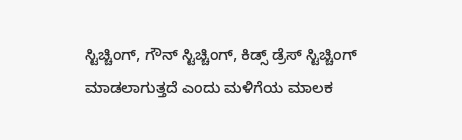ಸ್ಟಿಚ್ಚಿಂಗ್, ಗೌನ್ ಸ್ಟಿಚ್ಚಿಂಗ್, ಕಿಡ್ಸ್ ಡ್ರೆಸ್ ಸ್ಟಿಚ್ಚಿಂಗ್ ಮಾಡಲಾಗುತ್ತದೆ ಎಂದು ಮಳಿಗೆಯ ಮಾಲಕ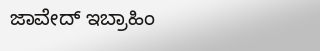ಜಾವೇದ್ ಇಬ್ರಾಹಿಂ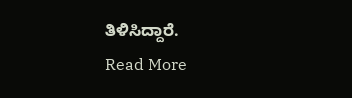ತಿಳಿಸಿದ್ದಾರೆ.
Read More